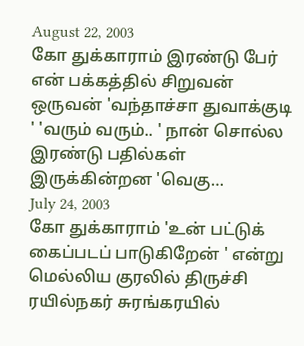August 22, 2003
கோ துக்காராம் இரண்டு பேர் என் பக்கத்தில் சிறுவன் ஒருவன் 'வந்தாச்சா துவாக்குடி ' 'வரும் வரும்.. ' நான் சொல்ல இரண்டு பதில்கள் இருக்கின்றன 'வெகு…
July 24, 2003
கோ துக்காராம் 'உன் பட்டுக் கைப்படப் பாடுகிறேன் ' என்று மெல்லிய குரலில் திருச்சி ரயில்நகர் சுரங்கரயில்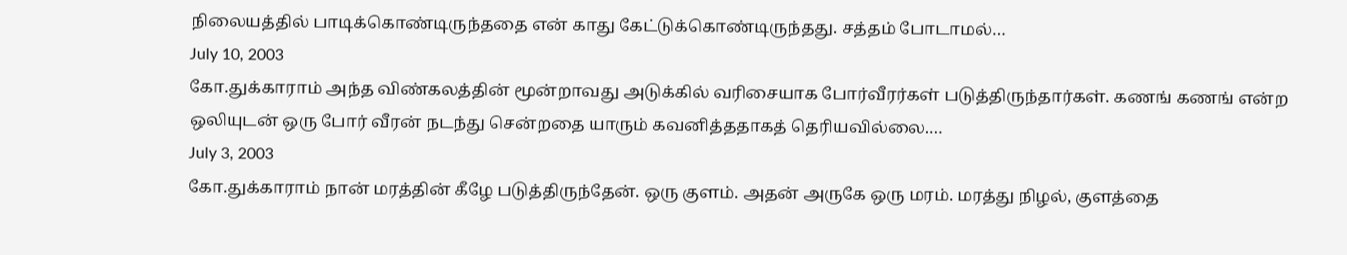நிலையத்தில் பாடிக்கொண்டிருந்ததை என் காது கேட்டுக்கொண்டிருந்தது. சத்தம் போடாமல்…
July 10, 2003
கோ.துக்காராம் அந்த விண்கலத்தின் மூன்றாவது அடுக்கில் வரிசையாக போர்வீரர்கள் படுத்திருந்தார்கள். கணங் கணங் என்ற ஒலியுடன் ஒரு போர் வீரன் நடந்து சென்றதை யாரும் கவனித்ததாகத் தெரியவில்லை.…
July 3, 2003
கோ.துக்காராம் நான் மரத்தின் கீழே படுத்திருந்தேன். ஒரு குளம். அதன் அருகே ஒரு மரம். மரத்து நிழல், குளத்தை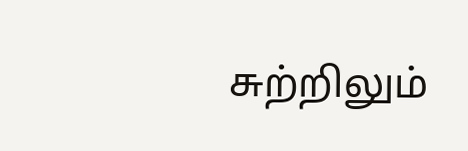சுற்றிலும்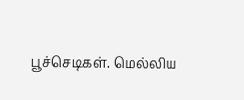பூச்செடிகள். மெல்லிய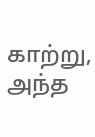காற்று, அந்த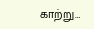காற்று…